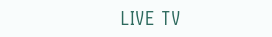LIVE TV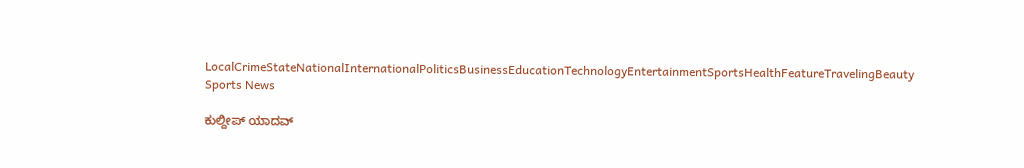LocalCrimeStateNationalInternationalPoliticsBusinessEducationTechnologyEntertainmentSportsHealthFeatureTravelingBeauty
Sports News

ಕುಲ್ದೀಪ್ ಯಾದವ್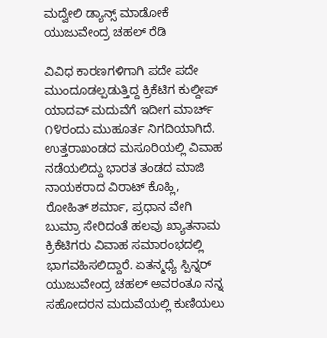ಮದ್ವೇಲಿ ಡ್ಯಾನ್ಸ್ ಮಾಡೋಕೆ ಯುಜುವೇಂದ್ರ ಚಹಲ್ ರೆಡಿ

ವಿವಿಧ ಕಾರಣಗಳಿಗಾಗಿ ಪದೇ ಪದೇ ಮುಂದೂಡಲ್ಪಡುತ್ತಿದ್ದ ಕ್ರಿಕೆಟಿಗ ಕುಲ್ದೀಪ್ ಯಾದವ್ ಮದುವೆಗೆ ಇದೀಗ ಮಾರ್ಚ್ ೧೪ರಂದು ಮುಹೂರ್ತ ನಿಗದಿಯಾಗಿದೆ. ಉತ್ತರಾಖಂಡದ ಮಸೂರಿಯಲ್ಲಿ ವಿವಾಹ ನಡೆಯಲಿದ್ದು ಭಾರತ ತಂಡದ ಮಾಜಿ ನಾಯಕರಾದ ವಿರಾಟ್ ಕೊಹ್ಲಿ, ರೋಹಿತ್ ಶರ್ಮಾ, ಪ್ರಧಾನ ವೇಗಿ ಬುಮ್ರಾ ಸೇರಿದಂತೆ ಹಲವು ಖ್ಯಾತನಾಮ ಕ್ರಿಕೆಟಿಗರು ವಿವಾಹ ಸಮಾರಂಭದಲ್ಲಿ ಭಾಗವಹಿಸಲಿದ್ದಾರೆ. ಏತನ್ಮಧ್ಯೆ ಸ್ಪಿನ್ನರ್ ಯುಜುವೇಂದ್ರ ಚಹಲ್ ಅವರಂತೂ ನನ್ನ ಸಹೋದರನ ಮದುವೆಯಲ್ಲಿ ಕುಣಿಯಲು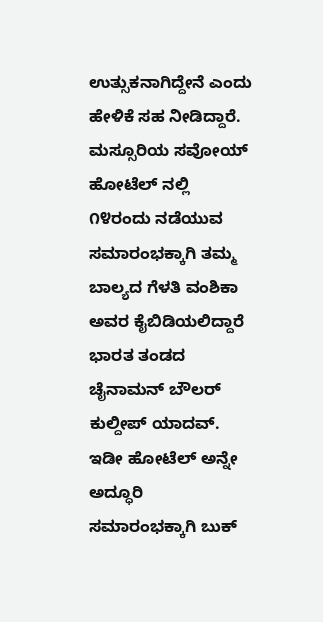ಉತ್ಸುಕನಾಗಿದ್ದೇನೆ ಎಂದು ಹೇಳಿಕೆ ಸಹ ನೀಡಿದ್ದಾರೆ.
ಮಸ್ಸೂರಿಯ ಸವೋಯ್ ಹೋಟೆಲ್ ನಲ್ಲಿ ೧೪ರಂದು ನಡೆಯುವ ಸಮಾರಂಭಕ್ಕಾಗಿ ತಮ್ಮ ಬಾಲ್ಯದ ಗೆಳತಿ ವಂಶಿಕಾ ಅವರ ಕೈಬಿಡಿಯಲಿದ್ದಾರೆ ಭಾರತ ತಂಡದ ಚೈನಾಮನ್ ಬೌಲರ್ ಕುಲ್ದೀಪ್ ಯಾದವ್. ಇಡೀ ಹೋಟೆಲ್ ಅನ್ನೇ ಅದ್ಧೂರಿ ಸಮಾರಂಭಕ್ಕಾಗಿ ಬುಕ್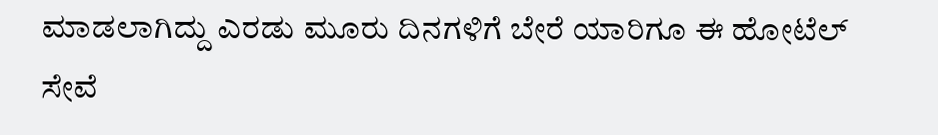ಮಾಡಲಾಗಿದ್ದು ಎರಡು ಮೂರು ದಿನಗಳಿಗೆ ಬೇರೆ ಯಾರಿಗೂ ಈ ಹೋಟೆಲ್ ಸೇವೆ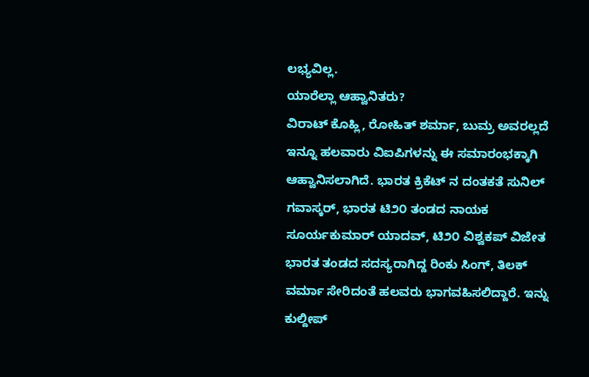ಲಭ್ಯವಿಲ್ಲ.
ಯಾರೆಲ್ಲಾ ಆಹ್ವಾನಿತರು?
ವಿರಾಟ್ ಕೊಹ್ಲಿ, ರೋಹಿತ್ ಶರ್ಮಾ, ಬುಮ್ರ ಅವರಲ್ಲದೆ ಇನ್ನೂ ಹಲವಾರು ವಿಐಪಿಗಳನ್ನು ಈ ಸಮಾರಂಭಕ್ಕಾಗಿ ಆಹ್ವಾನಿಸಲಾಗಿದೆ. ಭಾರತ ಕ್ರಿಕೆಟ್ ನ ದಂತಕತೆ ಸುನಿಲ್ ಗವಾಸ್ಕರ್, ಭಾರತ ಟಿ೨೦ ತಂಡದ ನಾಯಕ ಸೂರ್ಯಕುಮಾರ್ ಯಾದವ್, ಟಿ೨೦ ವಿಶ್ವಕಪ್ ವಿಜೇತ ಭಾರತ ತಂಡದ ಸದಸ್ಯರಾಗಿದ್ದ ರಿಂಕು ಸಿಂಗ್, ತಿಲಕ್ ವರ್ಮಾ ಸೇರಿದಂತೆ ಹಲವರು ಭಾಗವಹಿಸಲಿದ್ದಾರೆ. ಇನ್ನು ಕುಲ್ದೀಪ್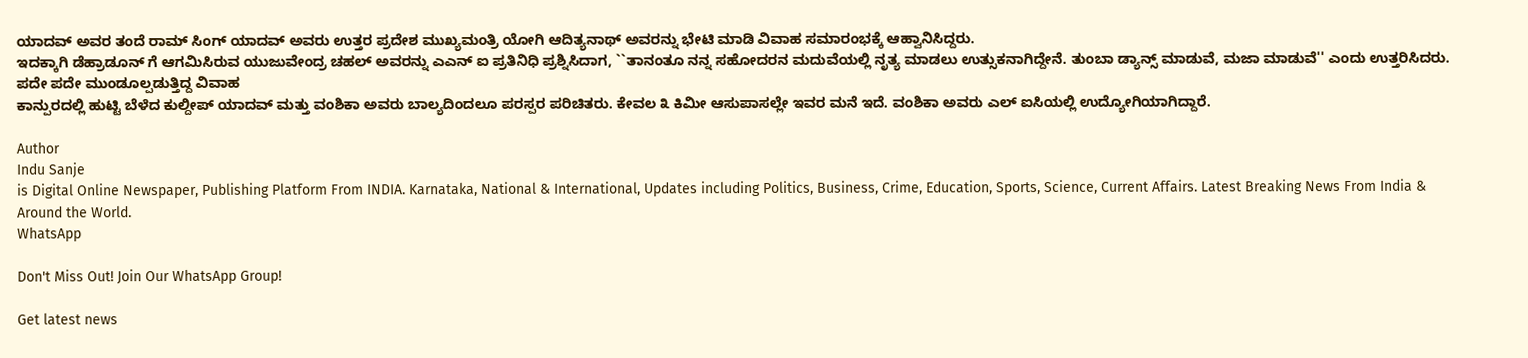ಯಾದವ್ ಅವರ ತಂದೆ ರಾಮ್ ಸಿಂಗ್ ಯಾದವ್ ಅವರು ಉತ್ತರ ಪ್ರದೇಶ ಮುಖ್ಯಮಂತ್ರಿ ಯೋಗಿ ಆದಿತ್ಯನಾಥ್ ಅವರನ್ನು ಭೇಟಿ ಮಾಡಿ ವಿವಾಹ ಸಮಾರಂಭಕ್ಕೆ ಆಹ್ವಾನಿಸಿದ್ದರು.
ಇದಕ್ಕಾಗಿ ಡೆಹ್ರಾಡೂನ್ ಗೆ ಆಗಮಿಸಿರುವ ಯುಜುವೇಂದ್ರ ಚಹಲ್ ಅವರನ್ನು ಎಎನ್ ಐ ಪ್ರತಿನಿಧಿ ಪ್ರಶ್ನಿಸಿದಾಗ, ``ತಾನಂತೂ ನನ್ನ ಸಹೋದರನ ಮದುವೆಯಲ್ಲಿ ನೃತ್ಯ ಮಾಡಲು ಉತ್ಸುಕನಾಗಿದ್ದೇನೆ. ತುಂಬಾ ಡ್ಯಾನ್ಸ್ ಮಾಡುವೆ, ಮಜಾ ಮಾಡುವೆ'' ಎಂದು ಉತ್ತರಿಸಿದರು.
ಪದೇ ಪದೇ ಮುಂಡೂಲ್ಪಡುತ್ತಿದ್ದ ವಿವಾಹ
ಕಾನ್ಪುರದಲ್ಲಿ ಹುಟ್ಟಿ ಬೆಳೆದ ಕುಲ್ದೀಪ್ ಯಾದವ್ ಮತ್ತು ವಂಶಿಕಾ ಅವರು ಬಾಲ್ಯದಿಂದಲೂ ಪರಸ್ಪರ ಪರಿಚಿತರು. ಕೇವಲ ೩ ಕಿಮೀ ಆಸುಪಾಸಲ್ಲೇ ಇವರ ಮನೆ ಇದೆ. ವಂಶಿಕಾ ಅವರು ಎಲ್ ಐಸಿಯಲ್ಲಿ ಉದ್ಯೋಗಿಯಾಗಿದ್ದಾರೆ.

Author
Indu Sanje
is Digital Online Newspaper, Publishing Platform From INDIA. Karnataka, National & International, Updates including Politics, Business, Crime, Education, Sports, Science, Current Affairs. Latest Breaking News From India & Around the World.
WhatsApp

Don't Miss Out! Join Our WhatsApp Group!

Get latest news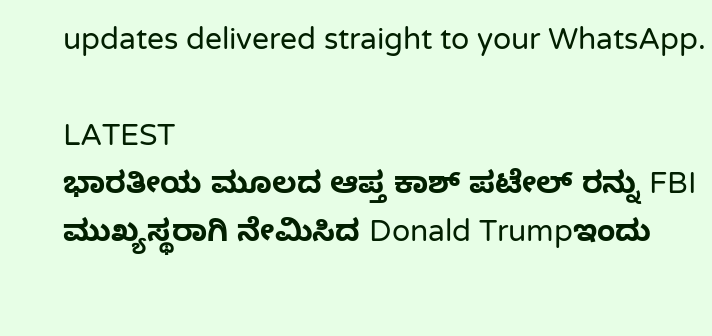updates delivered straight to your WhatsApp.

LATEST
ಭಾರತೀಯ ಮೂಲದ ಆಪ್ತ ಕಾಶ್ ಪಟೇಲ್ ರನ್ನು FBI ಮುಖ್ಯಸ್ಥರಾಗಿ ನೇಮಿಸಿದ Donald Trumpಇಂದು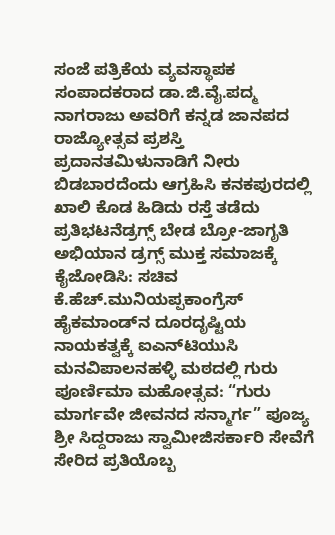ಸಂಜೆ ಪತ್ರಿಕೆಯ ವ್ಯವಸ್ಥಾಪಕ ಸಂಪಾದಕರಾದ ಡಾ.ಜಿ.ವೈ.ಪದ್ಮ ನಾಗರಾಜು ಅವರಿಗೆ ಕನ್ನಡ ಜಾನಪದ ರಾಜ್ಯೋತ್ಸವ ಪ್ರಶಸ್ತಿ ಪ್ರದಾನತಮಿಳುನಾಡಿಗೆ ನೀರು ಬಿಡಬಾರದೆಂದು ಆಗ್ರಹಿಸಿ ಕನಕಪುರದಲ್ಲಿ ಖಾಲಿ ಕೊಡ ಹಿಡಿದು ರಸ್ತೆ ತಡೆದು ಪ್ರತಿಭಟನೆಡ್ರಗ್ಸ್ ಬೇಡ ಬ್ರೋ-ಜಾಗೃತಿ ಅಭಿಯಾನ ಡ್ರಗ್ಸ್ ಮುಕ್ತ ಸಮಾಜಕ್ಕೆ ಕೈಜೋಡಿಸಿ: ಸಚಿವ ಕೆ.ಹೆಚ್.ಮುನಿಯಪ್ಪಕಾಂಗ್ರೆಸ್ ಹೈಕಮಾಂಡ್‌ನ ದೂರದೃಷ್ಟಿಯ ನಾಯಕತ್ವಕ್ಕೆ ಐಎನ್‌ಟಿಯುಸಿ ಮನವಿಪಾಲನಹಳ್ಳಿ ಮಠದಲ್ಲಿ ಗುರು ಪೂರ್ಣಿಮಾ ಮಹೋತ್ಸವ: “ಗುರು ಮಾರ್ಗವೇ ಜೀವನದ ಸನ್ಮಾರ್ಗ” ಪೂಜ್ಯ ಶ್ರೀ ಸಿದ್ದರಾಜು ಸ್ವಾಮೀಜಿಸರ್ಕಾರಿ ಸೇವೆಗೆ ಸೇರಿದ ಪ್ರತಿಯೊಬ್ಬ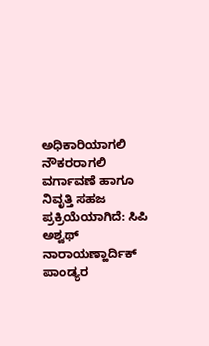ಅಧಿಕಾರಿಯಾಗಲಿ ನೌಕರರಾಗಲಿ ವರ್ಗಾವಣೆ ಹಾಗೂ ನಿವೃತ್ತಿ ಸಹಜ ಪ್ರಕ್ರಿಯೆಯಾಗಿದೆ: ಸಿಪಿ ಅಶ್ವಥ್ ನಾರಾಯಣ್ಹಾರ್ದಿಕ್ ಪಾಂಡ್ಯರ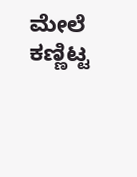ಮೇಲೆ ಕಣ್ಣಿಟ್ಟ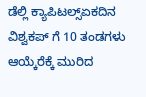ಡೆಲ್ಲಿ ಕ್ಯಾಪಿಟಲ್ಸ್ಏಕದಿನ ವಿಶ್ವಕಪ್ ಗೆ 10 ತಂಡಗಳು ಆಯ್ಕೆರೆಕ್ಕೆ ಮುರಿದ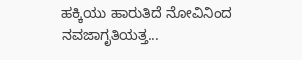ಹಕ್ಕಿಯು ಹಾರುತಿದೆ ನೋವಿನಿಂದ ನವಜಾಗೃತಿಯತ್ತ...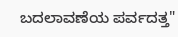ಬದಲಾವಣೆಯ ಪರ್ವದತ್ತ"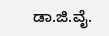ಡಾ.ಜಿ.ವೈ.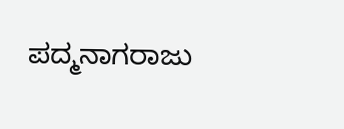ಪದ್ಮನಾಗರಾಜು